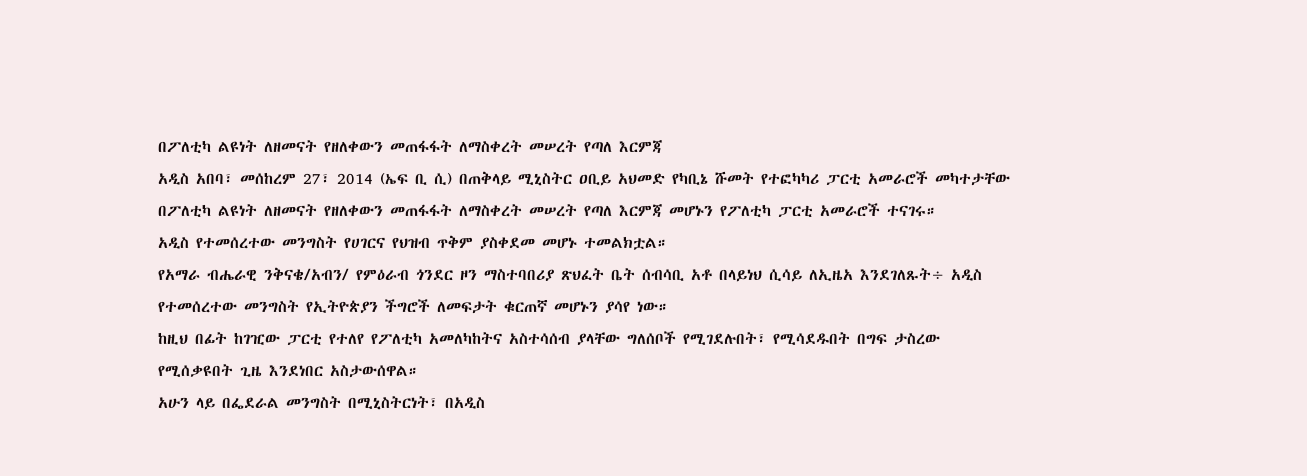በፖለቲካ ልዩነት ለዘመናት የዘለቀውን መጠፋፋት ለማስቀረት መሠረት የጣለ እርምጃ
አዲስ አበባ፣ መሰከረም 27፣ 2014 (ኤፍ ቢ ሲ) በጠቅላይ ሚኒስትር ዐቢይ አህመድ የካቢኔ ሹመት የተፎካካሪ ፓርቲ አመራሮች መካተታቸው በፖለቲካ ልዩነት ለዘመናት የዘለቀውን መጠፋፋት ለማስቀረት መሠረት የጣለ እርምጃ መሆኑን የፖለቲካ ፓርቲ አመራሮች ተናገሩ።
አዲስ የተመሰረተው መንግስት የሀገርና የህዝብ ጥቅም ያስቀደመ መሆኑ ተመልክቷል።
የአማራ ብሔራዊ ንቅናቄ/አብን/ የምዕራብ ጎንደር ዞን ማስተባበሪያ ጽህፈት ቤት ሰብሳቢ አቶ በላይነህ ሲሳይ ለኢዜአ እንደገለጹት÷ አዲስ የተመሰረተው መንግስት የኢትዮጵያን ችግሮች ለመፍታት ቁርጠኛ መሆኑን ያሳየ ነው።
ከዚህ በፊት ከገዢው ፓርቲ የተለየ የፖለቲካ አመለካከትና አስተሳሰብ ያላቸው ግለሰቦች የሚገደሉበት፣ የሚሳደዱበት በግፍ ታስረው የሚሰቃዩበት ጊዜ እንደነበር አስታውሰዋል።
አሁን ላይ በፌደራል መንግስት በሚኒስትርነት፣ በአዲስ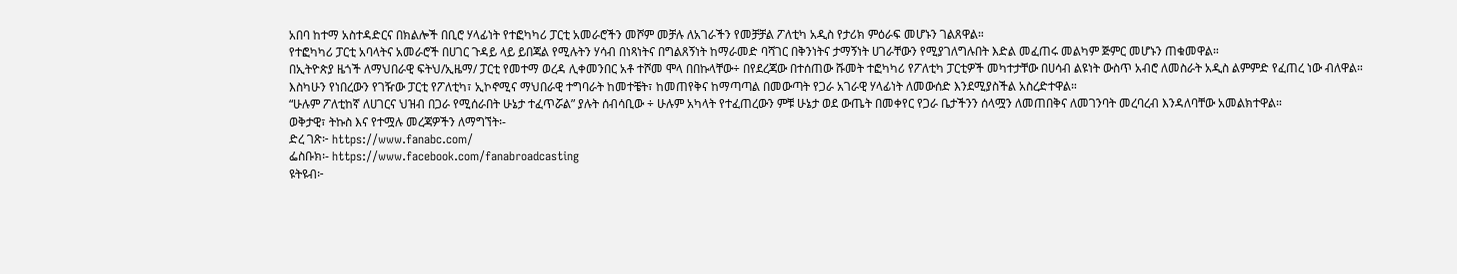አበባ ከተማ አስተዳድርና በክልሎች በቢሮ ሃላፊነት የተፎካካሪ ፓርቲ አመራሮችን መሾም መቻሉ ለአገራችን የመቻቻል ፖለቲካ አዲስ የታሪክ ምዕራፍ መሆኑን ገልጸዋል።
የተፎካካሪ ፓርቲ አባላትና አመራሮች በሀገር ጉዳይ ላይ ይበጃል የሚሉትን ሃሳብ በነጻነትና በግልጸኝነት ከማራመድ ባሻገር በቅንነትና ታማኝነት ሀገራቸውን የሚያገለግሉበት እድል መፈጠሩ መልካም ጅምር መሆኑን ጠቁመዋል።
በኢትዮጵያ ዜጎች ለማህበራዊ ፍትህ/ኢዜማ/ ፓርቲ የመተማ ወረዳ ሊቀመንበር አቶ ተሾመ ሞላ በበኩላቸው÷ በየደረጃው በተሰጠው ሹመት ተፎካካሪ የፖለቲካ ፓርቲዎች መካተታቸው በሀሳብ ልዩነት ውስጥ አብሮ ለመስራት አዲስ ልምምድ የፈጠረ ነው ብለዋል።
እስካሁን የነበረውን የገዥው ፓርቲ የፖለቲካ፣ ኢኮኖሚና ማህበራዊ ተግባራት ከመተቼት፣ ከመጠየቅና ከማጣጣል በመውጣት የጋራ አገራዊ ሃላፊነት ለመውሰድ እንደሚያስችል አስረድተዋል።
“ሁሉም ፖለቲከኛ ለሀገርና ህዝብ በጋራ የሚሰራበት ሁኔታ ተፈጥሯል” ያሉት ሰብሳቢው ÷ ሁሉም አካላት የተፈጠረውን ምቹ ሁኔታ ወደ ውጤት በመቀየር የጋራ ቤታችንን ሰላሟን ለመጠበቅና ለመገንባት መረባረብ እንዳለባቸው አመልክተዋል።
ወቅታዊ፣ ትኩስ እና የተሟሉ መረጃዎችን ለማግኘት፡-
ድረ ገጽ፦ https://www.fanabc.com/
ፌስቡክ፡- https://www.facebook.com/fanabroadcasting
ዩትዩብ፦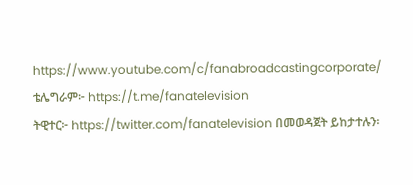https://www.youtube.com/c/fanabroadcastingcorporate/
ቴሌግራም፦ https://t.me/fanatelevision
ትዊተር፦ https://twitter.com/fanatelevision በመወዳጀት ይከታተሉን፡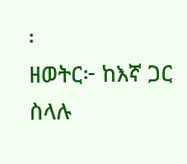፡
ዘወትር፦ ከእኛ ጋር ስላሉ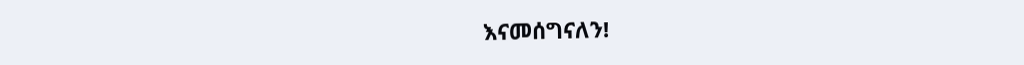እናመሰግናለን!